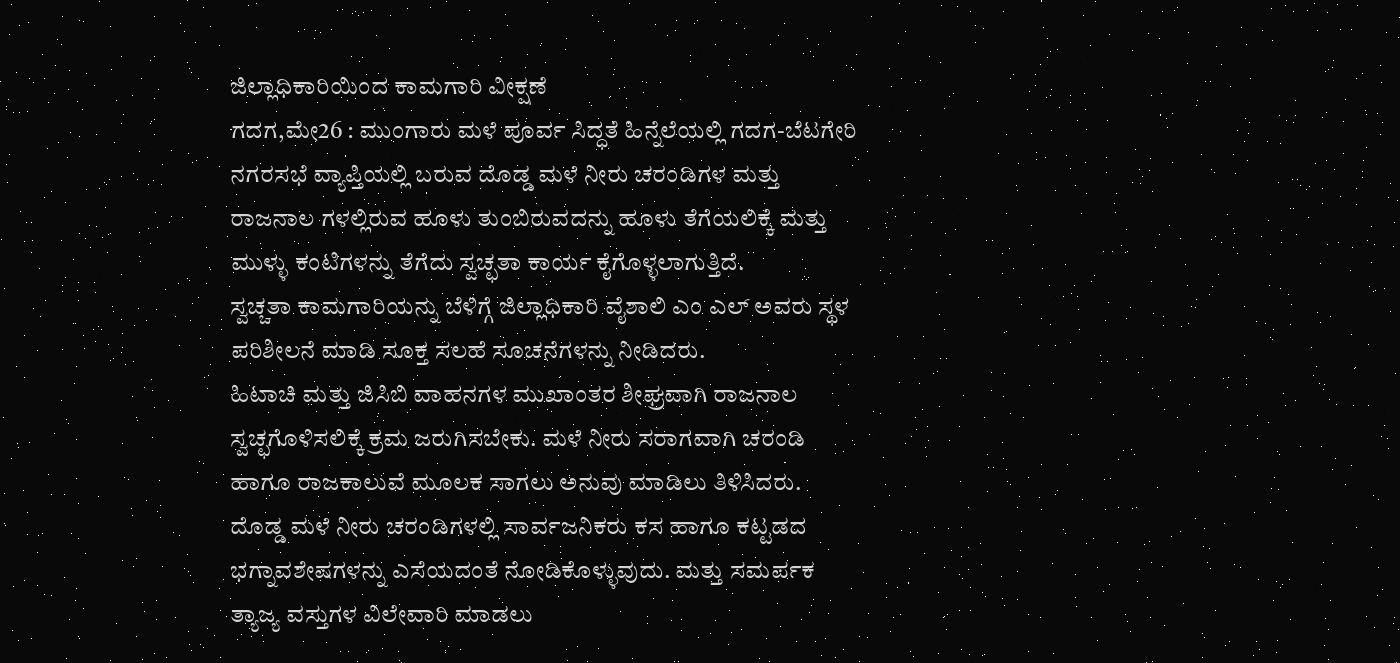ಜಿಲ್ಲಾಧಿಕಾರಿಯಿಂದ ಕಾಮಗಾರಿ ವೀಕ್ಷಣೆ
ಗದಗ,ಮೇ26 : ಮುಂಗಾರು ಮಳೆ ಪೂರ್ವ ಸಿದ್ಧತೆ ಹಿನ್ನೆಲೆಯಲ್ಲಿ ಗದಗ-ಬೆಟಗೇರಿ ನಗರಸಭೆ ವ್ಯಾಪ್ತಿಯಲ್ಲಿ ಬರುವ ದೊಡ್ಡ ಮಳೆ ನೀರು ಚರಂಡಿಗಳ ಮತ್ತು ರಾಜನಾಲ ಗಳಲ್ಲಿರುವ ಹೂಳು ತುಂಬಿರುವದನ್ನು ಹೂಳು ತೆಗೆಯಲಿಕ್ಕೆ ಮತ್ತು ಮುಳ್ಳು ಕಂಟಿಗಳನ್ನು ತೆಗೆದು ಸ್ವಚ್ಛತಾ ಕಾರ್ಯ ಕೈಗೊಳ್ಳಲಾಗುತ್ತಿದೆ.
ಸ್ವಚ್ಚತಾ ಕಾಮಗಾರಿಯನ್ನು ಬೆಳಿಗ್ಗೆ ಜಿಲ್ಲಾಧಿಕಾರಿ ವೈಶಾಲಿ ಎಂ ಎಲ್ ಅವರು ಸ್ಥಳ ಪರಿಶೀಲನೆ ಮಾಡಿ ಸೂಕ್ತ ಸಲಹೆ ಸೂಚನೆಗಳನ್ನು ನೀಡಿದರು.
ಹಿಟಾಚಿ ಮತ್ತು ಜಿಸಿಬಿ ವಾಹನಗಳ ಮುಖಾಂತರ ಶೀಘ್ರವಾಗಿ ರಾಜನಾಲ ಸ್ವಚ್ಛಗೊಳಿಸಲಿಕ್ಕೆ ಕ್ರಮ ಜರುಗಿಸಬೇಕು. ಮಳೆ ನೀರು ಸರಾಗವಾಗಿ ಚರಂಡಿ ಹಾಗೂ ರಾಜಕಾಲುವೆ ಮೂಲಕ ಸಾಗಲು ಅನುವು ಮಾಡಿಲು ತಿಳಿಸಿದರು.
ದೊಡ್ಡ ಮಳೆ ನೀರು ಚರಂಡಿಗಳಲ್ಲಿ ಸಾರ್ವಜನಿಕರು ಕಸ ಹಾಗೂ ಕಟ್ಟಡದ ಭಗ್ನಾವಶೇಷಗಳನ್ನು ಎಸೆಯದಂತೆ ನೋಡಿಕೊಳ್ಳುವುದು. ಮತ್ತು ಸಮರ್ಪಕ ತ್ಯಾಜ್ಯ ವಸ್ತುಗಳ ವಿಲೇವಾರಿ ಮಾಡಲು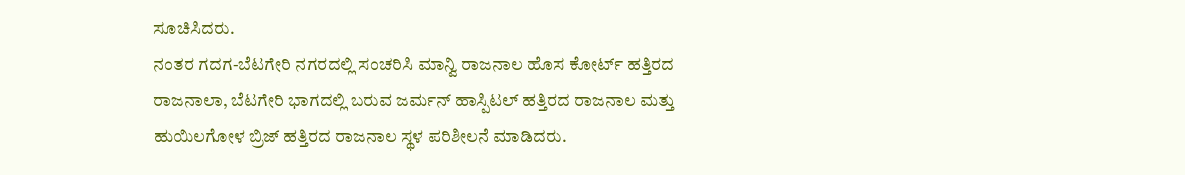ಸೂಚಿಸಿದರು.
ನಂತರ ಗದಗ-ಬೆಟಗೇರಿ ನಗರದಲ್ಲಿ ಸಂಚರಿಸಿ ಮಾನ್ವಿ ರಾಜನಾಲ ಹೊಸ ಕೋರ್ಟ್ ಹತ್ತಿರದ ರಾಜನಾಲಾ, ಬೆಟಗೇರಿ ಭಾಗದಲ್ಲಿ ಬರುವ ಜರ್ಮನ್ ಹಾಸ್ಪಿಟಲ್ ಹತ್ತಿರದ ರಾಜನಾಲ ಮತ್ತು ಹುಯಿಲಗೋಳ ಬ್ರಿಜ್ ಹತ್ತಿರದ ರಾಜನಾಲ ಸ್ಥಳ ಪರಿಶೀಲನೆ ಮಾಡಿದರು.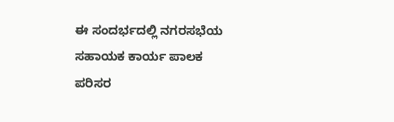ಈ ಸಂದರ್ಭದಲ್ಲಿ ನಗರಸಭೆಯ ಸಹಾಯಕ ಕಾರ್ಯ ಪಾಲಕ ಪರಿಸರ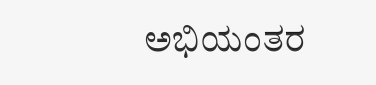ಅಭಿಯಂತರ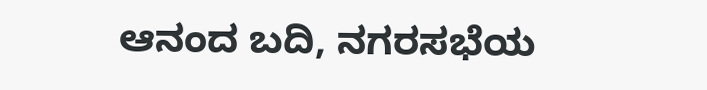ಆನಂದ ಬದಿ, ನಗರಸಭೆಯ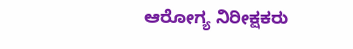ಆರೋಗ್ಯ ನಿರೀಕ್ಷಕರು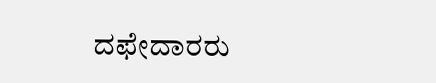ದಫೇದಾರರು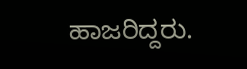ಹಾಜರಿದ್ದರು.